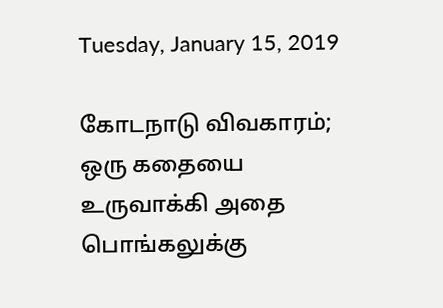Tuesday, January 15, 2019

கோடநாடு விவகாரம்; ஒரு கதையை உருவாக்கி அதை பொங்கலுக்கு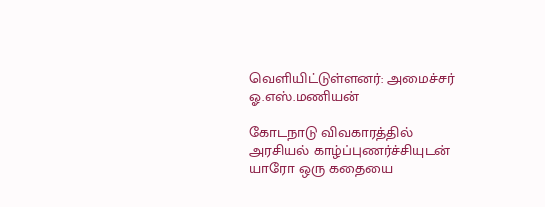வெளியிட்டுள்ளனர்: அமைச்சர் ஓ.எஸ்.மணியன்

கோடநாடு விவகாரத்தில் அரசியல் காழ்ப்புணர்ச்சியுடன் யாரோ ஒரு கதையை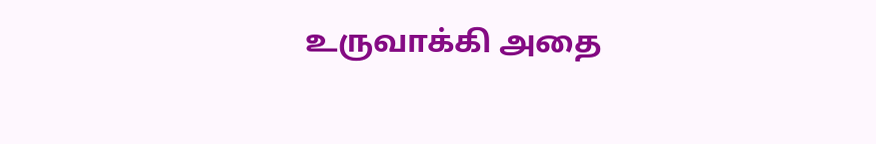உருவாக்கி அதை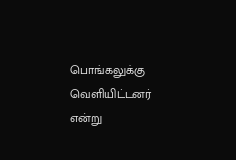பொங்கலுக்கு வெளியிட்டனர் என்று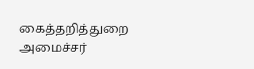கைத்தறித்துறை அமைச்சர்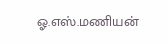ஓ.எஸ்.மணியன்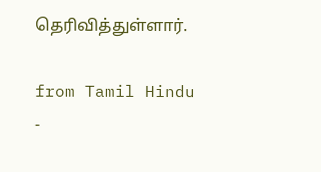தெரிவித்துள்ளார்.

from Tamil Hindu -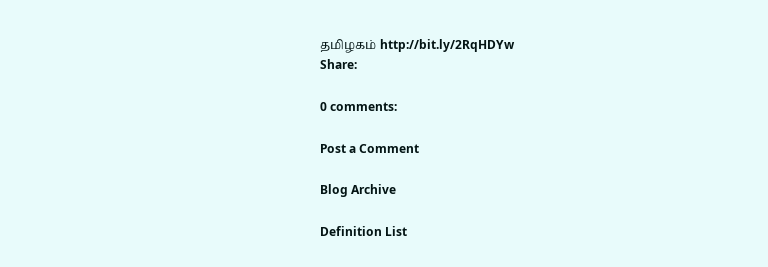தமிழகம் http://bit.ly/2RqHDYw
Share:

0 comments:

Post a Comment

Blog Archive

Definition List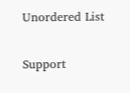Unordered List

Support